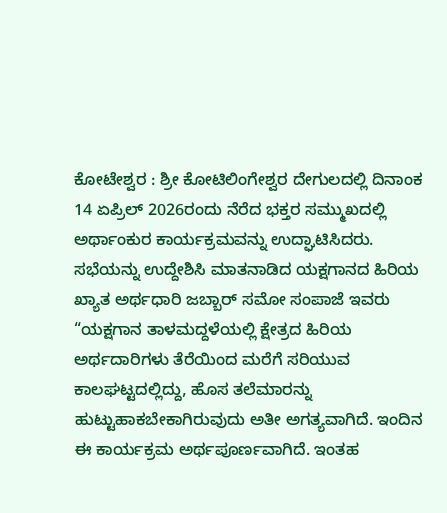ಕೋಟೇಶ್ವರ : ಶ್ರೀ ಕೋಟಿಲಿಂಗೇಶ್ವರ ದೇಗುಲದಲ್ಲಿ ದಿನಾಂಕ 14 ಏಪ್ರಿಲ್ 2026ರಂದು ನೆರೆದ ಭಕ್ತರ ಸಮ್ಮುಖದಲ್ಲಿ ಅರ್ಥಾಂಕುರ ಕಾರ್ಯಕ್ರಮವನ್ನು ಉದ್ಘಾಟಿಸಿದರು.
ಸಭೆಯನ್ನು ಉದ್ದೇಶಿಸಿ ಮಾತನಾಡಿದ ಯಕ್ಷಗಾನದ ಹಿರಿಯ ಖ್ಯಾತ ಅರ್ಥಧಾರಿ ಜಬ್ಬಾರ್ ಸಮೋ ಸಂಪಾಜೆ ಇವರು “ಯಕ್ಷಗಾನ ತಾಳಮದ್ದಳೆಯಲ್ಲಿ ಕ್ಷೇತ್ರದ ಹಿರಿಯ ಅರ್ಥದಾರಿಗಳು ತೆರೆಯಿಂದ ಮರೆಗೆ ಸರಿಯುವ ಕಾಲಘಟ್ಟದಲ್ಲಿದ್ದು, ಹೊಸ ತಲೆಮಾರನ್ನು ಹುಟ್ಟುಹಾಕಬೇಕಾಗಿರುವುದು ಅತೀ ಅಗತ್ಯವಾಗಿದೆ. ಇಂದಿನ ಈ ಕಾರ್ಯಕ್ರಮ ಅರ್ಥಪೂರ್ಣವಾಗಿದೆ. ಇಂತಹ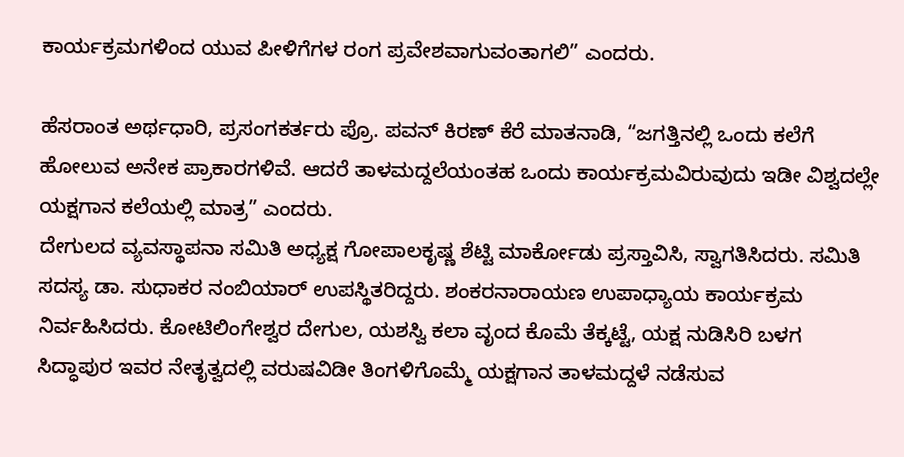ಕಾರ್ಯಕ್ರಮಗಳಿಂದ ಯುವ ಪೀಳಿಗೆಗಳ ರಂಗ ಪ್ರವೇಶವಾಗುವಂತಾಗಲಿ” ಎಂದರು.

ಹೆಸರಾಂತ ಅರ್ಥಧಾರಿ, ಪ್ರಸಂಗಕರ್ತರು ಪ್ರೊ. ಪವನ್ ಕಿರಣ್ ಕೆರೆ ಮಾತನಾಡಿ, “ಜಗತ್ತಿನಲ್ಲಿ ಒಂದು ಕಲೆಗೆ ಹೋಲುವ ಅನೇಕ ಪ್ರಾಕಾರಗಳಿವೆ. ಆದರೆ ತಾಳಮದ್ದಲೆಯಂತಹ ಒಂದು ಕಾರ್ಯಕ್ರಮವಿರುವುದು ಇಡೀ ವಿಶ್ವದಲ್ಲೇ ಯಕ್ಷಗಾನ ಕಲೆಯಲ್ಲಿ ಮಾತ್ರ” ಎಂದರು.
ದೇಗುಲದ ವ್ಯವಸ್ಥಾಪನಾ ಸಮಿತಿ ಅಧ್ಯಕ್ಷ ಗೋಪಾಲಕೃಷ್ಣ ಶೆಟ್ಟಿ ಮಾರ್ಕೋಡು ಪ್ರಸ್ತಾವಿಸಿ, ಸ್ವಾಗತಿಸಿದರು. ಸಮಿತಿ ಸದಸ್ಯ ಡಾ. ಸುಧಾಕರ ನಂಬಿಯಾರ್ ಉಪಸ್ಥಿತರಿದ್ದರು. ಶಂಕರನಾರಾಯಣ ಉಪಾಧ್ಯಾಯ ಕಾರ್ಯಕ್ರಮ ನಿರ್ವಹಿಸಿದರು. ಕೋಟಿಲಿಂಗೇಶ್ವರ ದೇಗುಲ, ಯಶಸ್ವಿ ಕಲಾ ವೃಂದ ಕೊಮೆ ತೆಕ್ಕಟ್ಟೆ, ಯಕ್ಷ ನುಡಿಸಿರಿ ಬಳಗ ಸಿದ್ಧಾಪುರ ಇವರ ನೇತೃತ್ವದಲ್ಲಿ ವರುಷವಿಡೀ ತಿಂಗಳಿಗೊಮ್ಮೆ ಯಕ್ಷಗಾನ ತಾಳಮದ್ದಳೆ ನಡೆಸುವ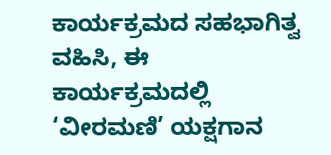ಕಾರ್ಯಕ್ರಮದ ಸಹಭಾಗಿತ್ವ ವಹಿಸಿ, ಈ ಕಾರ್ಯಕ್ರಮದಲ್ಲಿ ‘ವೀರಮಣಿ’ ಯಕ್ಷಗಾನ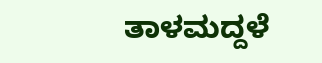ತಾಳಮದ್ದಳೆ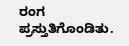ರಂಗ ಪ್ರಸ್ತುತಿಗೊಂಡಿತು.